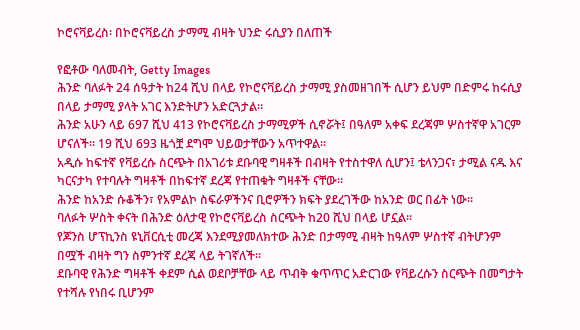ኮሮናቫይረስ፡ በኮሮናቫይረስ ታማሚ ብዛት ህንድ ሩሲያን በለጠች

የፎቶው ባለመብት, Getty Images
ሕንድ ባለፉት 24 ሰዓታት ከ24 ሺህ በላይ የኮሮናቫይረስ ታማሚ ያስመዘገበች ሲሆን ይህም በድምሩ ከሩሲያ በላይ ታማሚ ያላት አገር እንድትሆን አድርጓታል።
ሕንድ አሁን ላይ 697 ሺህ 413 የኮሮናቫይረስ ታማሚዎች ሲኖሯት፤ በዓለም አቀፍ ደረጃም ሦስተኛዋ አገርም ሆናለች። 19 ሺህ 693 ዜጎቿ ደግሞ ህይወታቸውን አጥተዋል።
አዲሱ ከፍተኛ የቫይረሱ ስርጭት በአገሪቱ ደቡባዊ ግዛቶች በብዛት የተስተዋለ ሲሆን፤ ቴላንጋና፣ ታሚል ናዱ እና ካርናታካ የተባሉት ግዛቶች በከፍተኛ ደረጃ የተጠቁት ግዛቶች ናቸው።
ሕንድ ከአንድ ሱቆችን፣ የአምልኮ ስፍራዎችንና ቢሮዎችን ክፍት ያደረገችው ከአንድ ወር በፊት ነው።
ባለፉት ሦስት ቀናት በሕንድ ዕለታዊ የኮሮናቫይረስ ስርጭት ከ20 ሺህ በላይ ሆኗል።
የጆንስ ሆፕኪንስ ዩኒቨርሲቲ መረጃ እንደሚያመለክተው ሕንድ በታማሚ ብዛት ከዓለም ሦስተኛ ብትሆንም በሟች ብዛት ግን ስምንተኛ ደረጃ ላይ ትገኛለች።
ደቡባዊ የሕንድ ግዛቶች ቀደም ሲል ወደቦቻቸው ላይ ጥብቅ ቁጥጥር አድርገው የቫይረሱን ስርጭት በመግታት የተሻሉ የነበሩ ቢሆንም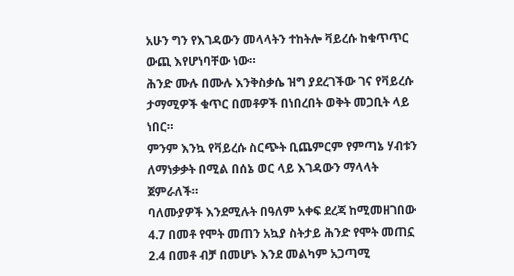አሁን ግን የእገዳውን መላላትን ተከትሎ ቫይረሱ ከቁጥጥር ውጪ እየሆነባቸው ነው።
ሕንድ ሙሉ በሙሉ እንቅስቃሴ ዝግ ያደረገችው ገና የቫይረሱ ታማሚዎች ቁጥር በመቶዎች በነበረበት ወቅት መጋቢት ላይ ነበር።
ምንም እንኳ የቫይረሱ ስርጭት ቢጨምርም የምጣኔ ሃብቱን ለማነቃቃት በሚል በሰኔ ወር ላይ እገዳውን ማላላት ጀምራለች።
ባለሙያዎች እንደሚሉት በዓለም አቀፍ ደረጃ ከሚመዘገበው 4.7 በመቶ የሞት መጠን አኳያ ስትታይ ሕንድ የሞት መጠኗ 2.4 በመቶ ብቻ በመሆኑ እንደ መልካም አጋጣሚ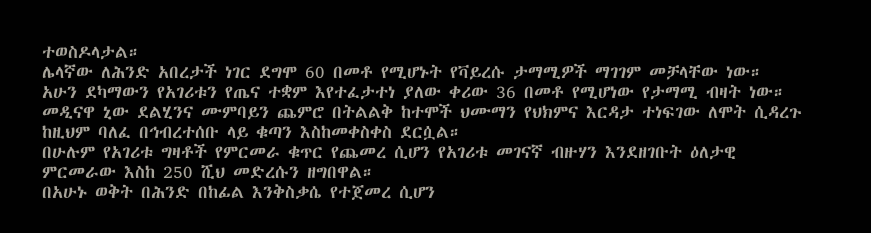ተወስዶላታል።
ሌላኛው ለሕንድ አበረታች ነገር ደግሞ 60 በመቶ የሚሆኑት የቫይረሱ ታማሚዎች ማገገም መቻላቸው ነው።
አሁን ደካማውን የአገሪቱን የጤና ተቋም እየተፈታተነ ያለው ቀሪው 36 በመቶ የሚሆነው የታማሚ ብዛት ነው።
መዲናዋ ኒው ደልሂንና ሙምባይን ጨምሮ በትልልቅ ከተሞች ህሙማን የህክምና እርዳታ ተነፍገው ለሞት ሲዳረጉ ከዚህም ባለፈ በኅብረተሰቡ ላይ ቁጣን እስከመቀስቀስ ደርሷል።
በሁሉም የአገሪቱ ግዛቶች የምርመራ ቁጥር የጨመረ ሲሆን የአገሪቱ መገናኛ ብዙሃን እንደዘገቡት ዕለታዊ ምርመራው እስከ 250 ሺህ መድረሱን ዘግበዋል።
በአሁኑ ወቅት በሕንድ በከፊል እንቅስቃሴ የተጀመረ ሲሆን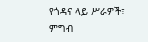የጎዳና ላይ ሥራዎች፣ ምግብ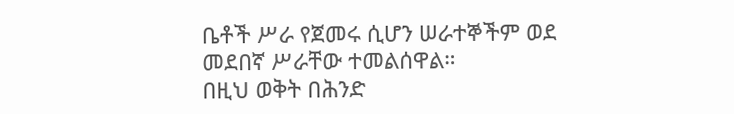ቤቶች ሥራ የጀመሩ ሲሆን ሠራተኞችም ወደ መደበኛ ሥራቸው ተመልሰዋል።
በዚህ ወቅት በሕንድ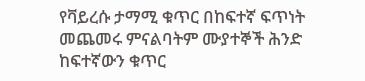የቫይረሱ ታማሚ ቁጥር በከፍተኛ ፍጥነት መጨመሩ ምናልባትም ሙያተኞች ሕንድ ከፍተኛውን ቁጥር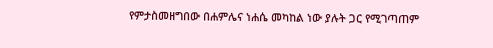የምታስመዘግበው በሐምሌና ነሐሴ መካከል ነው ያሉት ጋር የሚገጣጠም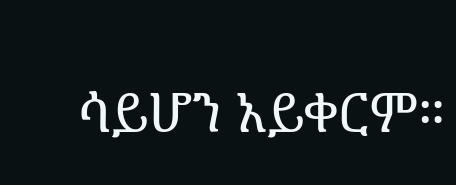ሳይሆን አይቀርም።